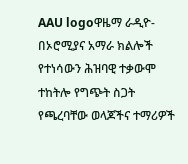AAU logoዋዜማ ራዲዮ-በኦሮሚያና አማራ ክልሎች የተነሳውን ሕዝባዊ ተቃውሞ ተከትሎ የግጭት ስጋት የጫረባቸው ወላጆችና ተማሪዎች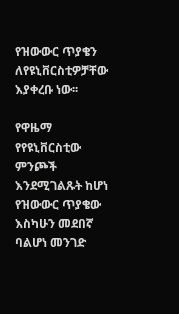የዝውውር ጥያቄን ለየዩኒቨርስቲዎቻቸው እያቀረቡ ነው፡፡

የዋዜማ የየዩኒቨርስቲው ምንጮች እንደሚገልጹት ከሆነ የዝውውር ጥያቄው እስካሁን መደበኛ ባልሆነ መንገድ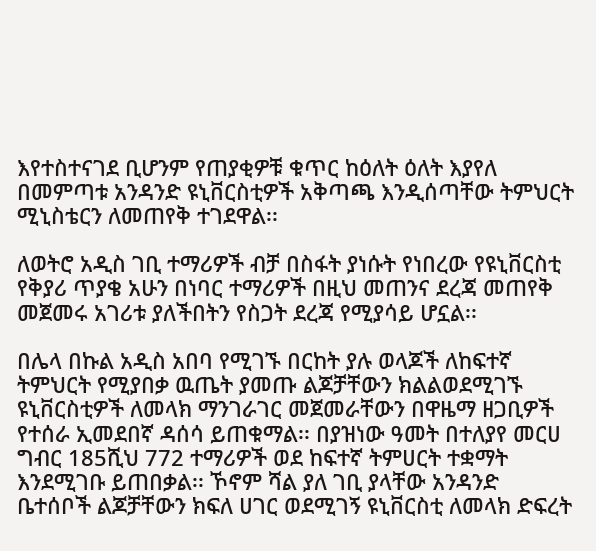እየተስተናገደ ቢሆንም የጠያቂዎቹ ቁጥር ከዕለት ዕለት እያየለ በመምጣቱ አንዳንድ ዩኒቨርስቲዎች አቅጣጫ እንዲሰጣቸው ትምህርት ሚኒስቴርን ለመጠየቅ ተገደዋል፡፡

ለወትሮ አዲስ ገቢ ተማሪዎች ብቻ በስፋት ያነሱት የነበረው የዩኒቨርስቲ የቅያሪ ጥያቄ አሁን በነባር ተማሪዎች በዚህ መጠንና ደረጃ መጠየቅ መጀመሩ አገሪቱ ያለችበትን የስጋት ደረጃ የሚያሳይ ሆኗል፡፡

በሌላ በኩል አዲስ አበባ የሚገኙ በርከት ያሉ ወላጆች ለከፍተኛ ትምህርት የሚያበቃ ዉጤት ያመጡ ልጆቻቸውን ክልልወደሚገኙ ዩኒቨርስቲዎች ለመላክ ማንገራገር መጀመራቸውን በዋዜማ ዘጋቢዎች የተሰራ ኢመደበኛ ዳሰሳ ይጠቁማል፡፡ በያዝነው ዓመት በተለያየ መርሀ ግብር 185ሺህ 772 ተማሪዎች ወደ ከፍተኛ ትምሀርት ተቋማት እንደሚገቡ ይጠበቃል፡፡ ኾኖም ሻል ያለ ገቢ ያላቸው አንዳንድ ቤተሰቦች ልጆቻቸውን ክፍለ ሀገር ወደሚገኝ ዩኒቨርስቲ ለመላክ ድፍረት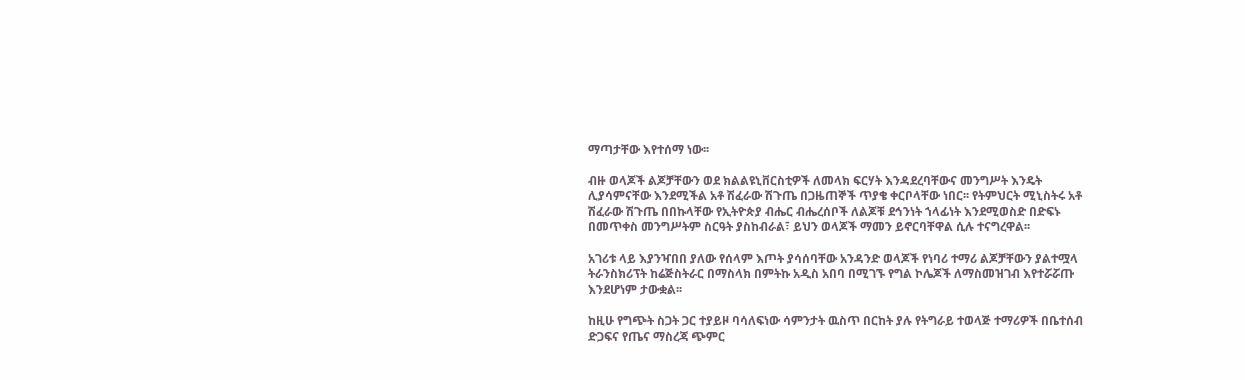ማጣታቸው እየተሰማ ነው፡፡

ብዙ ወላጆች ልጆቻቸውን ወደ ክልልዩኒቨርስቲዎች ለመላክ ፍርሃት እንዳደረባቸውና መንግሥት እንዴት ሊያሳምናቸው እንደሚችል አቶ ሽፈራው ሽጉጤ በጋዜጠኞች ጥያቄ ቀርቦላቸው ነበር፡፡ የትምህርት ሚኒስትሩ አቶ ሽፈራው ሽጉጤ በበኩላቸው የኢትዮጵያ ብሔር ብሔረሰቦች ለልጆቹ ደኅንነት ኀላፊነት እንደሚወስድ በድፍኑ በመጥቀስ መንግሥትም ስርዓት ያስከብራል፣ ይህን ወላጆች ማመን ይኖርባቸዋል ሲሉ ተናግረዋል፡፡

አገሪቱ ላይ እያንዣበበ ያለው የሰላም እጦት ያሳሰባቸው አንዳንድ ወላጆች የነባሪ ተማሪ ልጆቻቸውን ያልተሟላ ትራንስክሪፕት ከሬጅስትራር በማስላክ በምትኩ አዲስ አበባ በሚገኙ የግል ኮሌጆች ለማስመዝገብ እየተሯሯጡ እንደሆነም ታውቋል፡፡

ከዚሁ የግጭት ስጋት ጋር ተያይዞ ባሳለፍነው ሳምንታት ዉስጥ በርከት ያሉ የትግራይ ተወላጅ ተማሪዎች በቤተሰብ ድጋፍና የጤና ማስረጃ ጭምር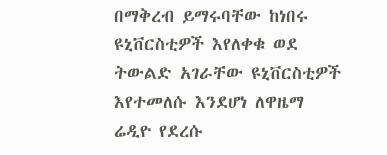በማቅረብ ይማሩባቸው ከነበሩ ዩኒቨርስቲዎች እየለቀቁ ወደ ትውልድ አገራቸው ዩኒቨርስቲዎች እየተመለሱ እንደሆነ ለዋዜማ ሬዲዮ የደረሱ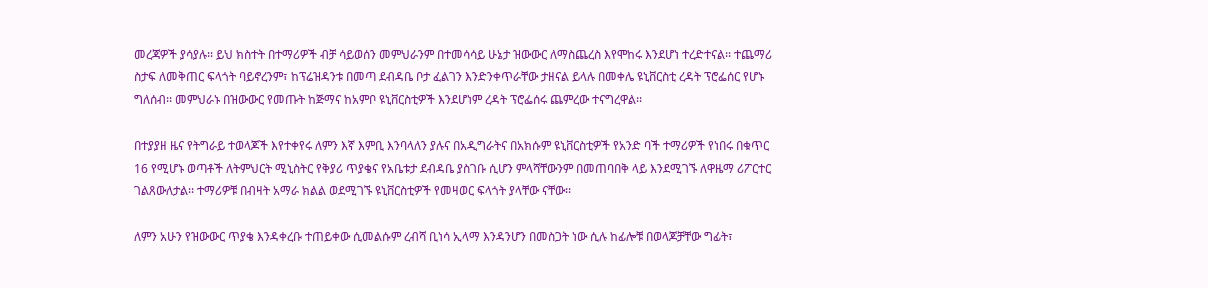መረጃዎች ያሳያሉ፡፡ ይህ ክስተት በተማሪዎች ብቻ ሳይወሰን መምህራንም በተመሳሳይ ሁኔታ ዝውውር ለማስጨረስ እየሞከሩ እንደሆነ ተረድተናል፡፡ ተጨማሪ ስታፍ ለመቅጠር ፍላጎት ባይኖረንም፣ ከፕሬዝዳንቱ በመጣ ደብዳቤ ቦታ ፈልገን እንድንቀጥራቸው ታዘናል ይላሉ በመቀሌ ዩኒቨርስቲ ረዳት ፕሮፌሰር የሆኑ ግለሰብ፡፡ መምህራኑ በዝውውር የመጡት ከጅማና ከአምቦ ዩኒቨርስቲዎች እንደሆነም ረዳት ፕሮፌሰሩ ጨምረው ተናግረዋል፡፡

በተያያዘ ዜና የትግራይ ተወላጆች እየተቀየሩ ለምን እኛ እምቢ እንባላለን ያሉና በአዲግራትና በአክሱም ዩኒቨርስቲዎች የአንድ ባች ተማሪዎች የነበሩ በቁጥር 16 የሚሆኑ ወጣቶች ለትምህርት ሚኒስትር የቅያሪ ጥያቄና የአቤቱታ ደብዳቤ ያስገቡ ሲሆን ምላሻቸውንም በመጠባበቅ ላይ እንደሚገኙ ለዋዜማ ሪፖርተር ገልጸውለታል፡፡ ተማሪዎቹ በብዛት አማራ ክልል ወደሚገኙ ዩኒቨርስቲዎች የመዛወር ፍላጎት ያላቸው ናቸው፡፡

ለምን አሁን የዝውውር ጥያቄ እንዳቀረቡ ተጠይቀው ሲመልሱም ረብሻ ቢነሳ ኢላማ እንዳንሆን በመስጋት ነው ሲሉ ከፊሎቹ በወላጆቻቸው ግፊት፣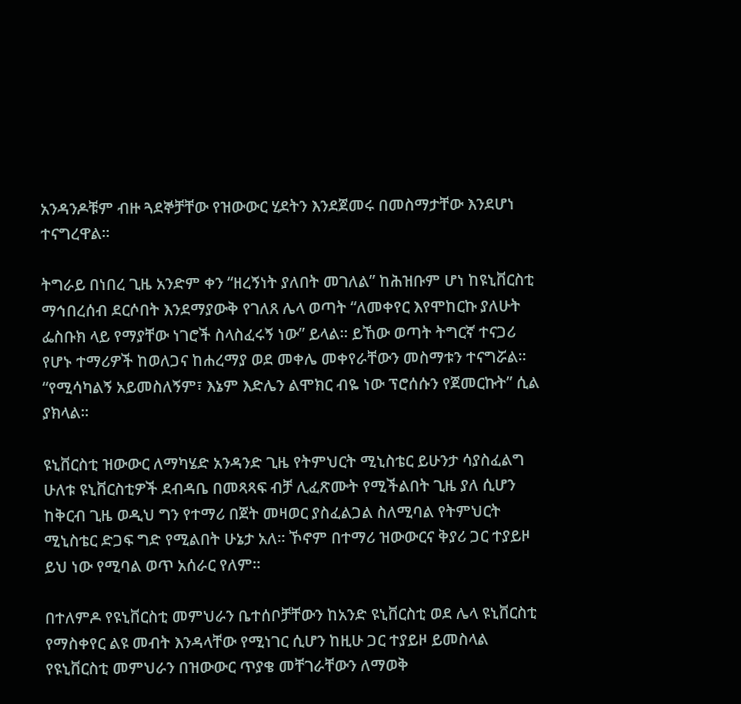አንዳንዶቹም ብዙ ጓደኞቻቸው የዝውውር ሂደትን እንደጀመሩ በመስማታቸው እንደሆነ ተናግረዋል፡፡

ትግራይ በነበረ ጊዜ አንድም ቀን “ዘረኝነት ያለበት መገለል” ከሕዝቡም ሆነ ከዩኒቨርስቲ ማኅበረሰብ ደርሶበት እንደማያውቅ የገለጸ ሌላ ወጣት “ለመቀየር እየሞከርኩ ያለሁት ፌስቡክ ላይ የማያቸው ነገሮች ስላስፈሩኝ ነው” ይላል፡፡ ይኸው ወጣት ትግርኛ ተናጋሪ የሆኑ ተማሪዎች ከወለጋና ከሐረማያ ወደ መቀሌ መቀየራቸውን መስማቱን ተናግሯል፡፡ “የሚሳካልኝ አይመስለኝም፣ እኔም እድሌን ልሞክር ብዬ ነው ፕሮሰሱን የጀመርኩት” ሲል ያክላል፡፡

ዩኒቨርስቲ ዝውውር ለማካሄድ አንዳንድ ጊዜ የትምህርት ሚኒስቴር ይሁንታ ሳያስፈልግ ሁለቱ ዩኒቨርስቲዎች ደብዳቤ በመጻጻፍ ብቻ ሊፈጽሙት የሚችልበት ጊዜ ያለ ሲሆን ከቅርብ ጊዜ ወዲህ ግን የተማሪ በጀት መዛወር ያስፈልጋል ስለሚባል የትምህርት ሚኒስቴር ድጋፍ ግድ የሚልበት ሁኔታ አለ፡፡ ኾኖም በተማሪ ዝውውርና ቅያሪ ጋር ተያይዞ ይህ ነው የሚባል ወጥ አሰራር የለም፡፡

በተለምዶ የዩኒቨርስቲ መምህራን ቤተሰቦቻቸውን ከአንድ ዩኒቨርስቲ ወደ ሌላ ዩኒቨርስቲ የማስቀየር ልዩ መብት እንዳላቸው የሚነገር ሲሆን ከዚሁ ጋር ተያይዞ ይመስላል የዩኒቨርስቲ መምህራን በዝውውር ጥያቄ መቸገራቸውን ለማወቅ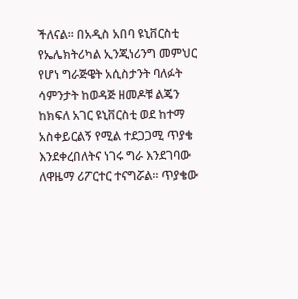ችለናል፡፡ በአዲስ አበባ ዩኒቨርስቲ የኤሌክትሪካል ኢንጂነሪንግ መምህር የሆነ ግራጅዌት አሲስታንት ባለፉት ሳምንታት ከወዳጅ ዘመዶቹ ልጄን ከክፍለ አገር ዩኒቨርስቲ ወደ ከተማ አስቀይርልኝ የሚል ተደጋጋሚ ጥያቄ እንደቀረበለትና ነገሩ ግራ እንደገባው ለዋዜማ ሪፖርተር ተናግሯል፡፡ ጥያቄው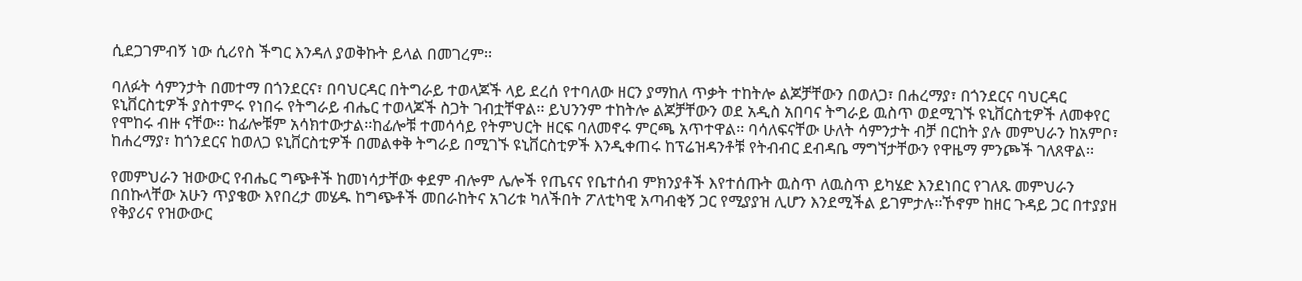ሲደጋገምብኝ ነው ሲሪየስ ችግር እንዳለ ያወቅኩት ይላል በመገረም፡፡

ባለፉት ሳምንታት በመተማ በጎንደርና፣ በባህርዳር በትግራይ ተወላጆች ላይ ደረሰ የተባለው ዘርን ያማከለ ጥቃት ተከትሎ ልጆቻቸውን በወለጋ፣ በሐረማያ፣ በጎንደርና ባህርዳር ዩኒቨርስቲዎች ያስተምሩ የነበሩ የትግራይ ብሔር ተወላጆች ስጋት ገብቷቸዋል፡፡ ይህንንም ተከትሎ ልጆቻቸውን ወደ አዲስ አበባና ትግራይ ዉስጥ ወደሚገኙ ዩኒቨርስቲዎች ለመቀየር የሞከሩ ብዙ ናቸው፡፡ ከፊሎቹም አሳክተውታል፡፡ከፊሎቹ ተመሳሳይ የትምህርት ዘርፍ ባለመኖሩ ምርጫ አጥተዋል፡፡ ባሳለፍናቸው ሁለት ሳምንታት ብቻ በርከት ያሉ መምህራን ከአምቦ፣ ከሐረማያ፣ ከጎንደርና ከወለጋ ዩኒቨርስቲዎች በመልቀቅ ትግራይ በሚገኙ ዩኒቨርስቲዎች እንዲቀጠሩ ከፕሬዝዳንቶቹ የትብብር ደብዳቤ ማግኘታቸውን የዋዜማ ምንጮች ገለጸዋል፡፡

የመምህራን ዝውውር የብሔር ግጭቶች ከመነሳታቸው ቀደም ብሎም ሌሎች የጤናና የቤተሰብ ምክንያቶች እየተሰጡት ዉስጥ ለዉስጥ ይካሄድ እንደነበር የገለጹ መምህራን በበኩላቸው አሁን ጥያቄው እየበረታ መሄዱ ከግጭቶች መበራከትና አገሪቱ ካለችበት ፖለቲካዊ አጣብቂኝ ጋር የሚያያዝ ሊሆን እንደሚችል ይገምታሉ፡፡ኾኖም ከዘር ጉዳይ ጋር በተያያዘ የቅያሪና የዝውውር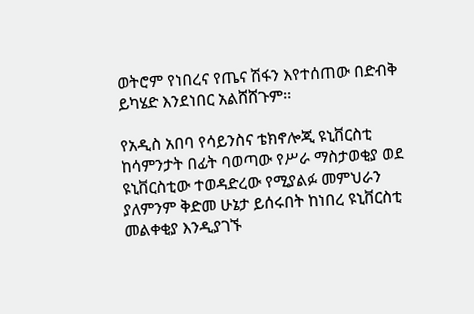ወትሮም የነበረና የጤና ሽፋን እየተሰጠው በድብቅ ይካሄድ እንደነበር አልሸሸጉም፡፡

የአዲስ አበባ የሳይንስና ቴክኖሎጂ ዩኒቨርስቲ ከሳምንታት በፊት ባወጣው የሥራ ማስታወቂያ ወደ ዩኒቨርስቲው ተወዳድረው የሚያልፉ መምህራን ያለምንም ቅድመ ሁኔታ ይሰሩበት ከነበረ ዩኒቨርስቲ መልቀቂያ እንዲያገኙ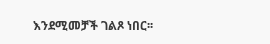እንደሚመቻች ገልጾ ነበር፡፡